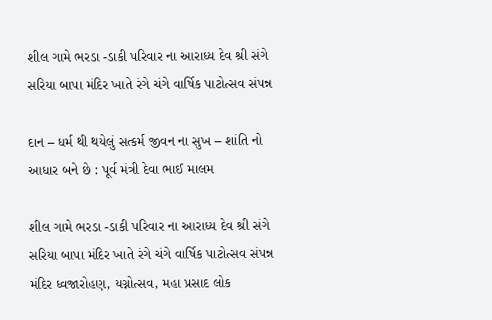શીલ ગામે ભરડા -ડાકી પરિવાર ના આરાધ્ય દેવ શ્રી સંગે સરિયા બાપા મંદિર ખાતે રંગે ચંગે વાર્ષિક પાટોત્સવ સંપન્ન

દાન – ધર્મ થી થયેલું સત્કર્મ જીવન ના સુખ – શાંતિ નો આધાર બને છે : પૂર્વ મંત્રી દેવા ભાઈ માલમ

શીલ ગામે ભરડા -ડાકી પરિવાર ના આરાધ્ય દેવ શ્રી સંગે સરિયા બાપા મંદિર ખાતે રંગે ચંગે વાર્ષિક પાટોત્સવ સંપન્ન મંદિર ધ્વજારોહણ, યગ્નોત્સવ, મહા પ્રસાદ લોક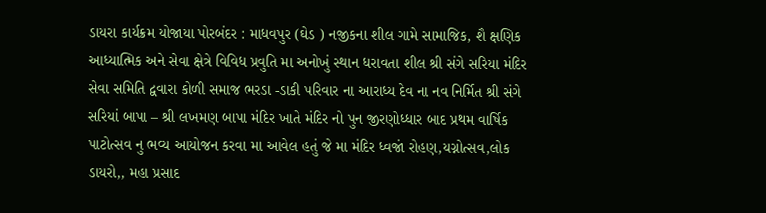ડાયરા કાર્યક્રમ યોજાયા પોરબંદર : માધવપુર (ઘેડ ) નજીકના શીલ ગામે સામાજિક, શૈ ક્ષણિક આધ્યાત્મિક અને સેવા ક્ષેત્રે વિવિધ પ્રવુતિ મા અનોખું સ્થાન ધરાવતા શીલ શ્રી સંગે સરિયા મંદિર સેવા સમિતિ દ્વવારા કોળી સમાજ ભરડા -ડાકી પરિવાર ના આરાધ્ય દેવ ના નવ નિર્મિત શ્રી સંગે સરિયાં બાપા – શ્રી લખમણ બાપા મંદિર ખાતે મંદિર નો પુન જીરણોધ્ધાર બાદ પ્રથમ વાર્ષિક પાટોત્સવ નુ ભવ્ય આયોજન કરવા મા આવેલ હતું જે મા મંદિર ધ્વજાં રોહણ,યગ્નોત્સવ,લોક ડાયરો,, મહા પ્રસાદ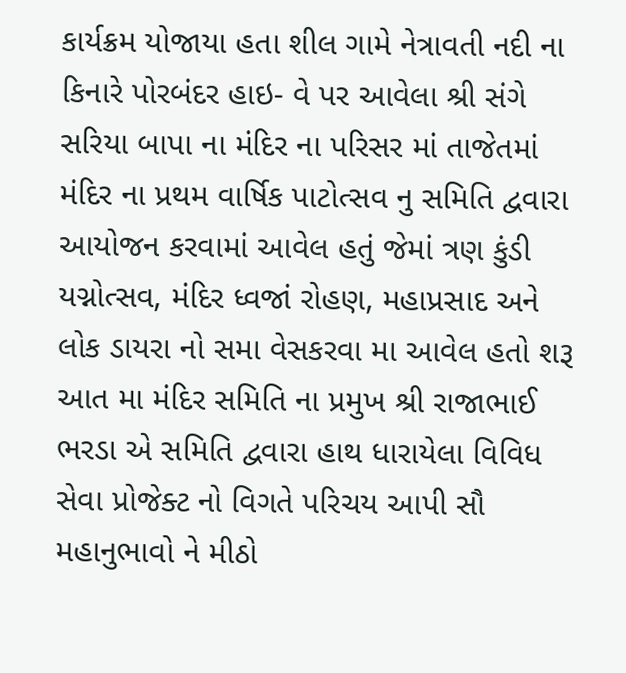કાર્યક્રમ યોજાયા હતા શીલ ગામે નેત્રાવતી નદી ના કિનારે પોરબંદર હાઇ- વે પર આવેલા શ્રી સંગે સરિયા બાપા ના મંદિર ના પરિસર માં તાજેતમાં મંદિર ના પ્રથમ વાર્ષિક પાટોત્સવ નુ સમિતિ દ્વવારા આયોજન કરવામાં આવેલ હતું જેમાં ત્રણ કુંડી યગ્નોત્સવ, મંદિર ધ્વજાં રોહણ, મહાપ્રસાદ અને લોક ડાયરા નો સમા વેસકરવા મા આવેલ હતો શરૂ આત મા મંદિર સમિતિ ના પ્રમુખ શ્રી રાજાભાઈ ભરડા એ સમિતિ દ્વવારા હાથ ધારાયેલા વિવિધ સેવા પ્રોજેક્ટ નો વિગતે પરિચય આપી સૌ મહાનુભાવો ને મીઠો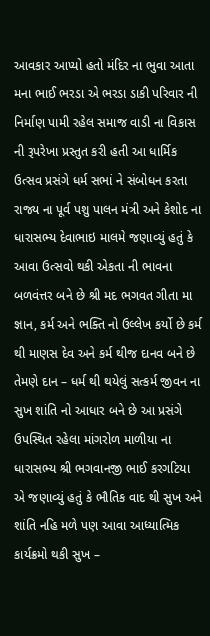આવકાર આપ્યો હતો મંદિર ના ભુવા આતા મના ભાઈ ભરડા એ ભરડા ડાકી પરિવાર ની નિર્માણ પામી રહેલ સમાજ વાડી ના વિકાસ ની રૂપરેખા પ્રસ્તુત કરી હતી આ ધાર્મિક ઉત્સવ પ્રસંગે ધર્મ સભાં ને સંબોધન કરતા રાજ્ય ના પૂર્વ પશુ પાલન મંત્રી અને કેશોદ ના ધારાસભ્ય દેવાભાઇ માલમે જણાવ્યું હતું કે આવા ઉત્સવો થકી એકતા ની ભાવના બળવંત્તર બને છે શ્રી મદ ભગવત ગીતા મા જ્ઞાન, કર્મ અને ભક્તિ નો ઉલ્લેખ કર્યો છે કર્મ થી માણસ દેવ અને કર્મ થીજ દાનવ બને છે તેમણે દાન – ધર્મ થી થયેલું સત્કર્મ જીવન ના સુખ શાંતિ નો આધાર બને છે આ પ્રસંગે ઉપસ્થિત રહેલા માંગરોળ માળીયા ના ધારાસભ્ય શ્રી ભગવાનજી ભાઈ કરગટિયા એ જણાવ્યું હતું કે ભૌતિક વાદ થી સુખ અને શાંતિ નહિ મળે પણ આવા આધ્યાત્મિક કાર્યક્રમો થકી સુખ –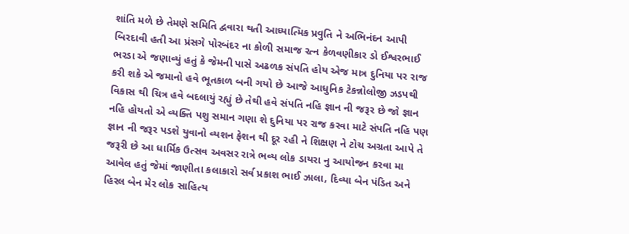શાંતિ મળે છે તેમણે સમિતિ દ્વવારા થતી આધ્યાત્મિક પ્રવુતિ ને અભિનંદન આપી બિરદાવી હતી આ પ્રંસગે પોરબંદર ના કોળી સમાજ રત્ન કેળવણીકાર ડો ઈશ્વરભાઈ ભરડા એ જણાવ્યું હતું કે જેમની પાસે અઢળક સંપતિ હોય એજ માત્ર દુનિયા પર રાજ કરી શકે એ જમાનો હવે ભૂતકાળ બની ગયો છે આજે આધુનિક ટેકન્નોલોજી ઝડપથી વિકાસ થી ચિત્ર હવે બદલાયું રહ્યું છે તેથી હવે સંપતિ નહિ જ્ઞાન ની જરૂર છે જો જ્ઞાન નહિ હોયતો એ વ્યક્તિ પશુ સમાન ગણા શે દુનિયા પર રાજ કરવા માટે સંપતિ નહિ પણ જ્ઞાન ની જરૂર પડશે યુવાનો વ્યશન ફેશન થી દૂર રહી ને શિક્ષણ ને ટોચ અગ્રતા આપે તે જરૂરી છે આ ધાર્મિક ઉત્સવ અવસર રાત્રે ભવ્ય લોક ડાયરા નુ આયોજન કરવા મા આવેલ હતું જેમાં જાણીતા કલાકારો સર્વ પ્રકાશ ભાઈ ઝાલા, દિવ્યા બેન પંડિત અને હિરલ બેન મેર લોક સાહિત્ય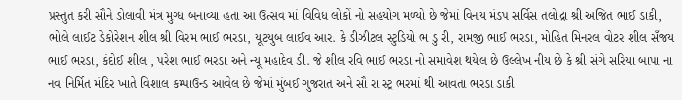પ્રસ્તુત કરી સૌને ડોલાવી મંત્ર મુગ્ધ બનાવ્યા હતા આ ઉત્સવ માં વિવિધ લોકોં નો સહયોગ મળ્યો છે જેમાં વિનય મંડપ સર્વિસ તલોદ્રા શ્રી અજિત ભાઈ ડાકી, ભોલે લાઈટ ડેકોરેશન શીલ શ્રી વિરમ ભાઈ ભરડા, યૂટયુબ લાઈવ આર. કે ડીઝીટલ સ્ટુડિયો ભ ડુ રી, રામજી ભાઈ ભરડા, મોહિત મિનરલ વોટર શીલ સઁજય ભાઈ ભરડા, કંદોઈ શીલ , પરેશ ભાઈ ભરડા અને ન્યૂ મહાદેવ ડી. જે શીલ રવિ ભાઈ ભરડા નો સમાવેશ થયેલ છે ઉલ્લેખ નીય છે કે શ્રી સંગે સરિયા બાપા ના નવ નિર્મિત મંદિર ખાતે વિશાલ કમ્પાઉન્ડ આવેલ છે જેમાં મુંબઈ ગુજરાત અને સૌ રા સ્ટ્ર ભરમાં થી આવતા ભરડા ડાકી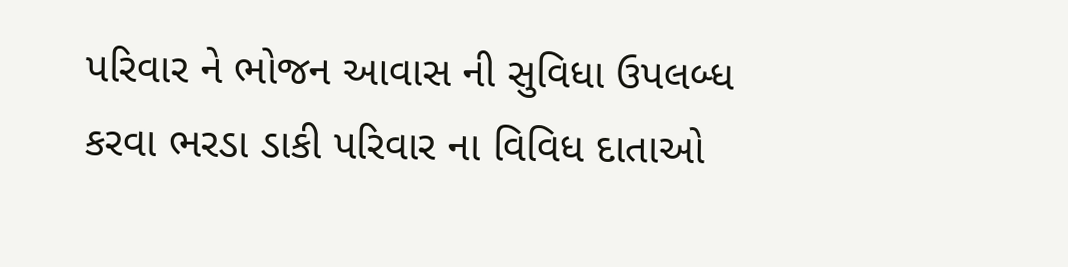પરિવાર ને ભોજન આવાસ ની સુવિધા ઉપલબ્ધ કરવા ભરડા ડાકી પરિવાર ના વિવિધ દાતાઓ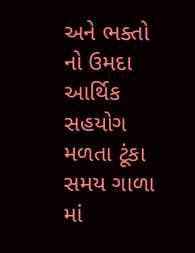અને ભક્તો નો ઉમદા આર્થિક સહયોગ મળતા ટૂંકા સમય ગાળા માં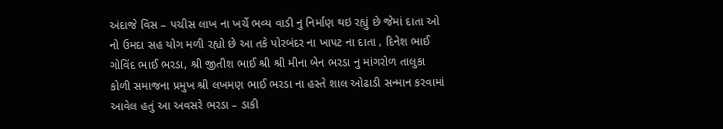અંદાજે વિસ – પચીસ લાખ ના ખર્ચે ભવ્ય વાડી નુ નિર્માણ થઇ રહ્યું છે જેમાં દાતા ઓ નો ઉમદા સહ યોગ મળી રહ્યો છે આ તકે પોરબંદર ના ખાપટ ના દાતા , દિનેશ ભાઈ ગોવિંદ ભાઈ ભરડા, શ્રી જીતીશ ભાઈ શ્રી શ્રી મીના બેન ભરડા નુ માંગરોળ તાલુકા કોળી સમાજના પ્રમુખ શ્રી લખમણ ભાઈ ભરડા ના હસ્તે શાલ ઓઢાડી સન્માન કરવામાં આવેલ હતું આ અવસરે ભરડા – ડાકી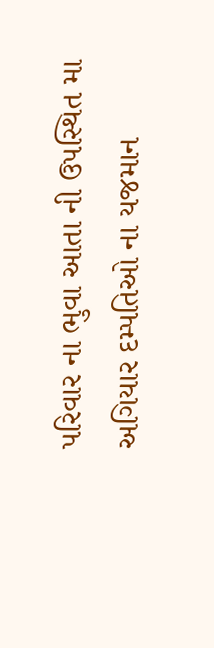પરિવાર ના ભુવા આતા ની ઉપસ્થિત મા અગિયાર દમ્પતિઓ ના યજમાન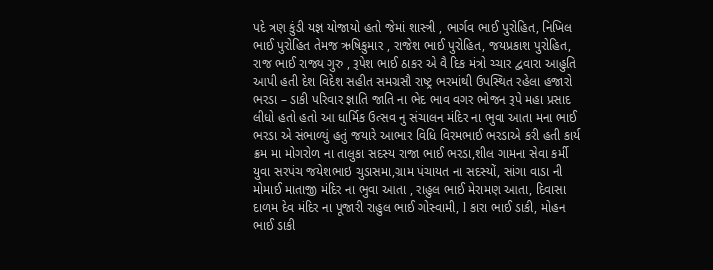પદે ત્રણ કુંડી યજ્ઞ યોજાયો હતો જેમાં શાસ્ત્રી , ભાર્ગવ ભાઈ પુરોહિત, નિખિલ ભાઈ પુરોહિત તેમજ ઋષિકુમાર , રાજેશ ભાઈ પુરોહિત, જયપ્રકાશ પુરોહિત, રાજ ભાઈ રાજ્ય ગુરુ , રૂપેશ ભાઈ ઠાકર એ વૈ દિક મંત્રો ચ્ચાર દ્વવારા આહુતિ આપી હતી દેશ વિદેશ સહીત સમગ્રસૌ રાષ્ટ્ર ભરમાંથી ઉપસ્થિત રહેલા હજારો ભરડા – ડાકી પરિવાર જ્ઞાતિ જાતિ ના ભેદ ભાવ વગર ભોજન રૂપે મહા પ્રસાદ લીધો હતો હતો આ ધાર્મિક ઉત્સવ નુ સંચાલન મંદિર ના ભુવા આતા મના ભાઈ ભરડા એ સંભાળ્યું હતું જયારે આભાર વિધિ વિરમભાઈ ભરડાએ કરી હતી કાર્ય ક્રમ મા મોગરોળ ના તાલુકા સદસ્ય રાજા ભાઈ ભરડા,શીલ ગામના સેવા કર્મી યુવા સરપંચ જયેશભાઇ ચુડાસમા,ગ્રામ પંચાયત ના સદસ્યોં, સાંગા વાડા ની મોમાઈ માતાજી મંદિર ના ભુવા આતા , રાહુલ ભાઈ મેરામણ આતા, દિવાસા દાળમ દેવ મંદિર ના પૂજારી રાહુલ ભાઈ ગોસ્વામી, l કારા ભાઈ ડાકી, મોહન ભાઈ ડાકી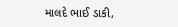માલદે ભાઈ ડાકી,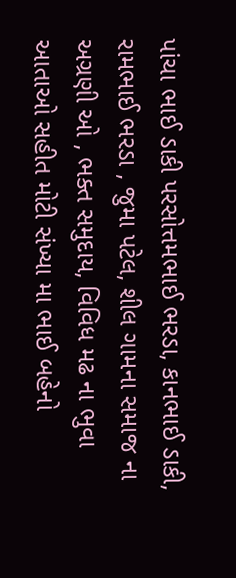પાંચા ભાઈ ડાકી પરસોત્તમભાઈ ભરડા, કાનભાઈ ડાકી, રામભાઈ ભરડા , જુમા પટેલ, શીલ ગામના સમાજ ના અગ્રણી ઓ , ભક્ત સમુદાય, વિવિધ મઢ ના ભુવા આતાઓ સહીત મોટી સંખ્યા મા ભાઈ બહેનો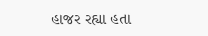હાજર રહ્યા હતા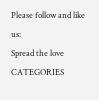Please follow and like us:
Spread the love
CATEGORIES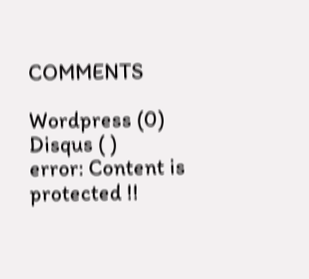COMMENTS

Wordpress (0)
Disqus ( )
error: Content is protected !!